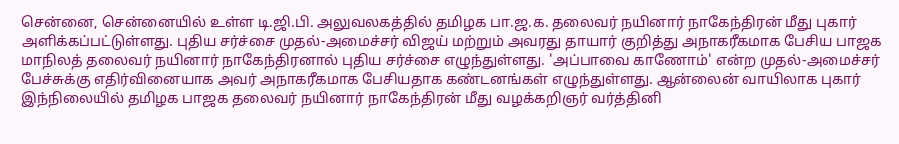சென்னை, சென்னையில் உள்ள டி.ஜி.பி. அலுவலகத்தில் தமிழக பா.ஜ.க. தலைவர் நயினார் நாகேந்திரன் மீது புகார் அளிக்கப்பட்டுள்ளது. புதிய சர்ச்சை முதல்-அமைச்சர் விஜய் மற்றும் அவரது தாயார் குறித்து அநாகரீகமாக பேசிய பாஜக மாநிலத் தலைவர் நயினார் நாகேந்திரனால் புதிய சர்ச்சை எழுந்துள்ளது. 'அப்பாவை காணோம்' என்ற முதல்-அமைச்சர் பேச்சுக்கு எதிர்வினையாக அவர் அநாகரீகமாக பேசியதாக கண்டனங்கள் எழுந்துள்ளது. ஆன்லைன் வாயிலாக புகார் இந்நிலையில் தமிழக பாஜக தலைவர் நயினார் நாகேந்திரன் மீது வழக்கறிஞர் வர்த்தினி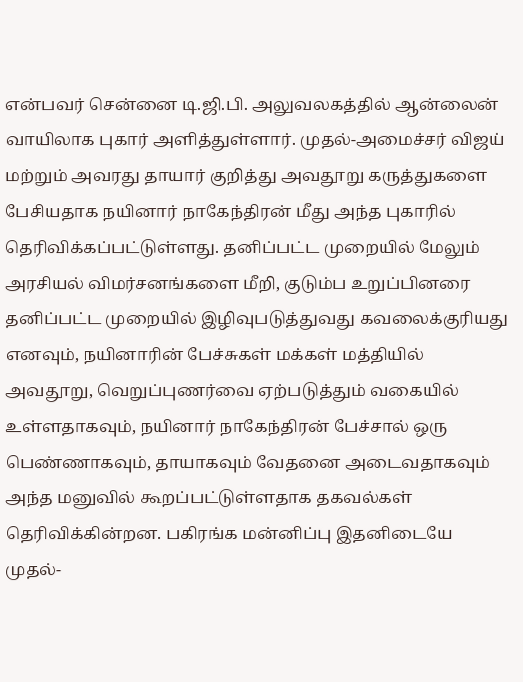என்பவர் சென்னை டி.ஜி.பி. அலுவலகத்தில் ஆன்லைன் வாயிலாக புகார் அளித்துள்ளார். முதல்-அமைச்சர் விஜய் மற்றும் அவரது தாயார் குறித்து அவதூறு கருத்துகளை பேசியதாக நயினார் நாகேந்திரன் மீது அந்த புகாரில் தெரிவிக்கப்பட்டுள்ளது. தனிப்பட்ட முறையில் மேலும் அரசியல் விமர்சனங்களை மீறி, குடும்ப உறுப்பினரை தனிப்பட்ட முறையில் இழிவுபடுத்துவது கவலைக்குரியது எனவும், நயினாரின் பேச்சுகள் மக்கள் மத்தியில் அவதூறு, வெறுப்புணர்வை ஏற்படுத்தும் வகையில் உள்ளதாகவும், நயினார் நாகேந்திரன் பேச்சால் ஒரு பெண்ணாகவும், தாயாகவும் வேதனை அடைவதாகவும் அந்த மனுவில் கூறப்பட்டுள்ளதாக தகவல்கள் தெரிவிக்கின்றன. பகிரங்க மன்னிப்பு இதனிடையே முதல்-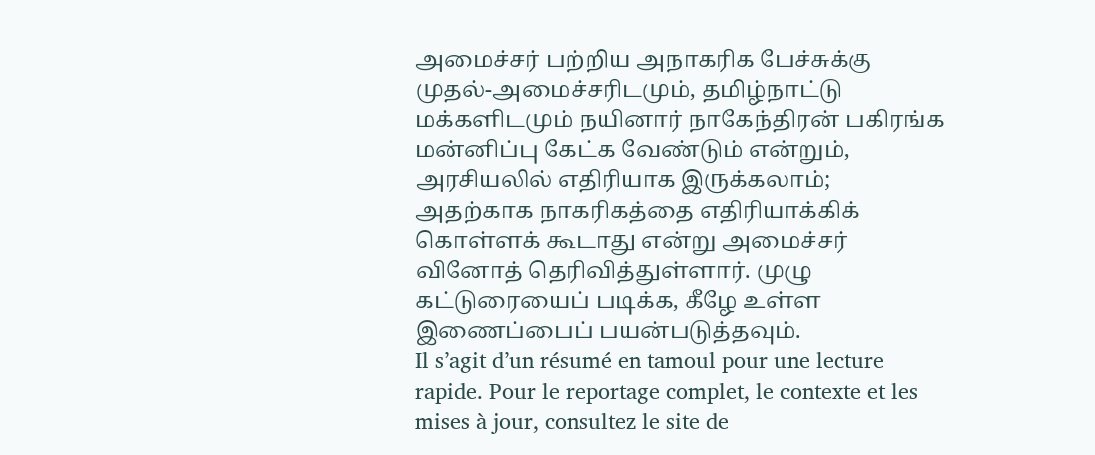அமைச்சர் பற்றிய அநாகரிக பேச்சுக்கு முதல்-அமைச்சரிடமும், தமிழ்நாட்டு மக்களிடமும் நயினார் நாகேந்திரன் பகிரங்க மன்னிப்பு கேட்க வேண்டும் என்றும், அரசியலில் எதிரியாக இருக்கலாம்; அதற்காக நாகரிகத்தை எதிரியாக்கிக் கொள்ளக் கூடாது என்று அமைச்சர் வினோத் தெரிவித்துள்ளார். முழு கட்டுரையைப் படிக்க, கீழே உள்ள இணைப்பைப் பயன்படுத்தவும்.
Il s’agit d’un résumé en tamoul pour une lecture rapide. Pour le reportage complet, le contexte et les mises à jour, consultez le site de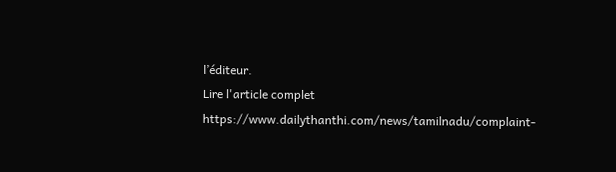l’éditeur.
Lire l'article complet
https://www.dailythanthi.com/news/tamilnadu/complaint-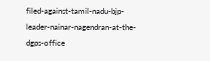filed-against-tamil-nadu-bjp-leader-nainar-nagendran-at-the-dgps-office